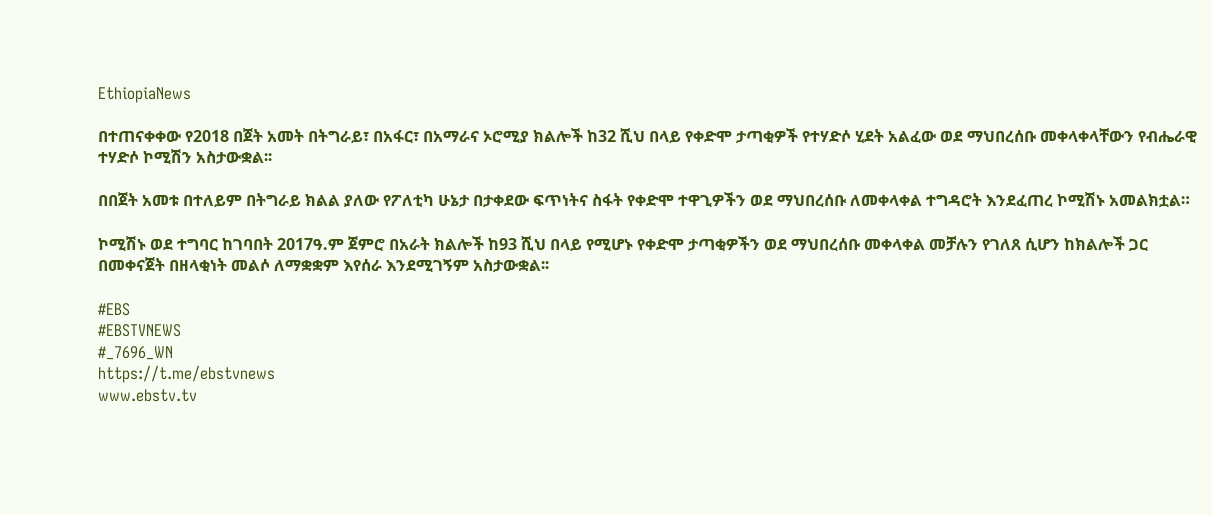EthiopiaNews

በተጠናቀቀው የ2018 በጀት አመት በትግራይ፣ በአፋር፣ በአማራና ኦሮሚያ ክልሎች ከ32 ሺህ በላይ የቀድሞ ታጣቂዎች የተሃድሶ ሂደት አልፈው ወደ ማህበረሰቡ መቀላቀላቸውን የብሔራዊ ተሃድሶ ኮሚሽን አስታውቋል፡፡

በበጀት አመቱ በተለይም በትግራይ ክልል ያለው የፖለቲካ ሁኔታ በታቀደው ፍጥነትና ስፋት የቀድሞ ተዋጊዎችን ወደ ማህበረሰቡ ለመቀላቀል ተግዳሮት እንደፈጠረ ኮሚሽኑ አመልክቷል።

ኮሚሽኑ ወደ ተግባር ከገባበት 2017ዓ.ም ጀምሮ በአራት ክልሎች ከ93 ሺህ በላይ የሚሆኑ የቀድሞ ታጣቂዎችን ወደ ማህበረሰቡ መቀላቀል መቻሉን የገለጸ ሲሆን ከክልሎች ጋር በመቀናጀት በዘላቂነት መልሶ ለማቋቋም እየሰራ እንደሚገኝም አስታውቋል፡፡

#EBS
#EBSTVNEWS
#_7696_WN
https://t.me/ebstvnews
www.ebstv.tv